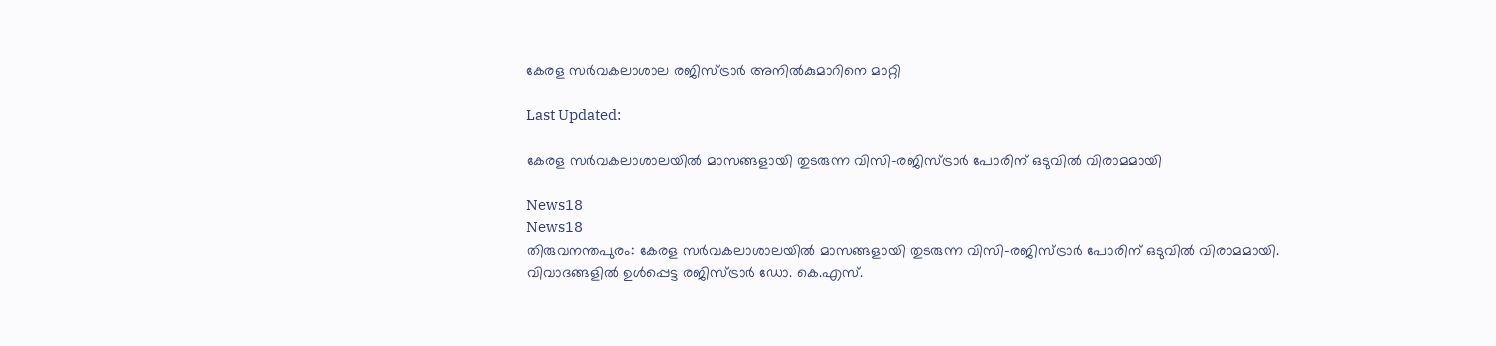കേരള സർവകലാശാല രജിസ്ട്രാർ അനിൽകുമാറിനെ മാറ്റി

Last Updated:

കേരള സർവകലാശാലയിൽ മാസങ്ങളായി തുടരുന്ന വിസി-രജിസ്ട്രാർ പോരിന് ഒടുവിൽ വിരാമമായി

News18
News18
തിരുവനന്തപുരം: കേരള സർവകലാശാലയിൽ മാസങ്ങളായി തുടരുന്ന വിസി-രജിസ്ട്രാർ പോരിന് ഒടുവിൽ വിരാമമായി. വിവാദങ്ങളിൽ ഉൾപ്പെട്ട രജിസ്ട്രാർ ഡോ. കെ.എസ്.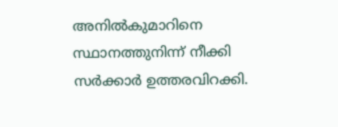അനിൽകുമാറിനെ സ്ഥാനത്തുനിന്ന് നീക്കി സർക്കാർ ഉത്തരവിറക്കി.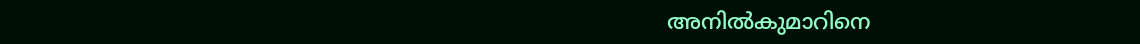അനിൽകുമാറിനെ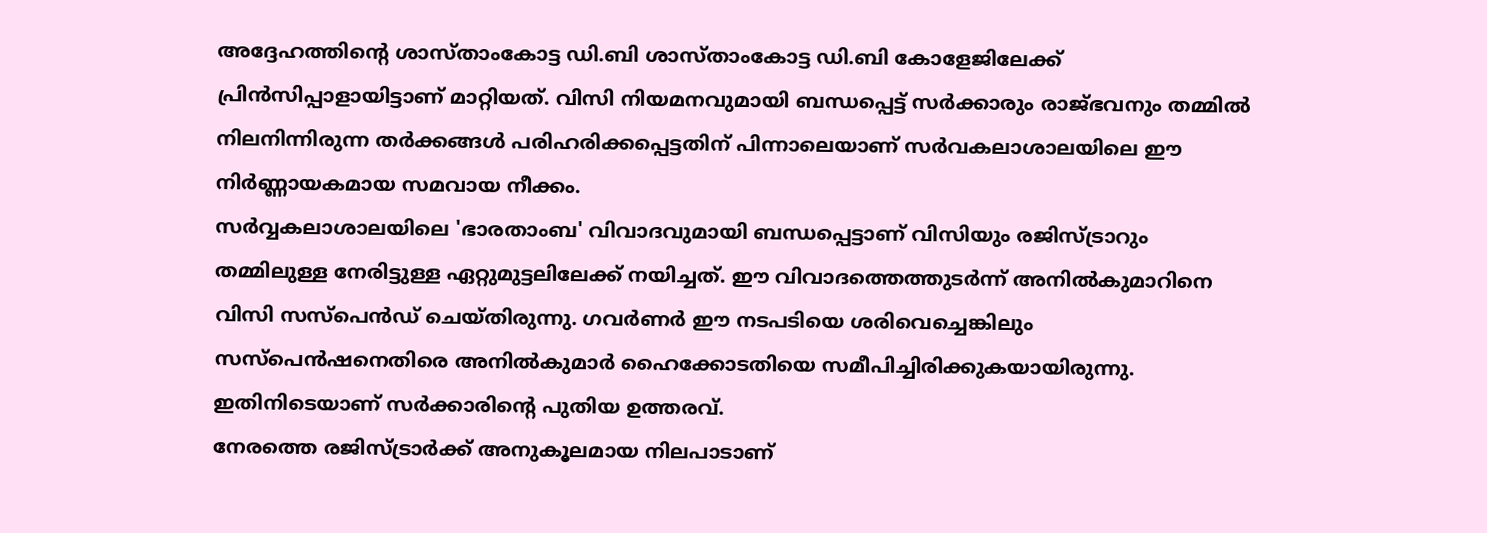അദ്ദേഹത്തിന്റെ ശാസ്താംകോട്ട ഡി.ബി ശാസ്താംകോട്ട ഡി.ബി കോളേജിലേക്ക് പ്രിൻസിപ്പാളായിട്ടാണ് മാറ്റിയത്. വിസി നിയമനവുമായി ബന്ധപ്പെട്ട് സർക്കാരും രാജ്ഭവനും തമ്മിൽ നിലനിന്നിരുന്ന തർക്കങ്ങൾ പരിഹരിക്കപ്പെട്ടതിന് പിന്നാലെയാണ് സർവകലാശാലയിലെ ഈ നിർണ്ണായകമായ സമവായ നീക്കം.
സർവ്വകലാശാലയിലെ 'ഭാരതാംബ' വിവാദവുമായി ബന്ധപ്പെട്ടാണ് വിസിയും രജിസ്ട്രാറും തമ്മിലുള്ള നേരിട്ടുള്ള ഏറ്റുമുട്ടലിലേക്ക് നയിച്ചത്. ഈ വിവാദത്തെത്തുടർന്ന് അനിൽകുമാറിനെ വിസി സസ്പെൻഡ് ചെയ്തിരുന്നു. ഗവർണർ ഈ നടപടിയെ ശരിവെച്ചെങ്കിലും സസ്പെൻഷനെതിരെ അനിൽകുമാർ ഹൈക്കോടതിയെ സമീപിച്ചിരിക്കുകയായിരുന്നു. ഇതിനിടെയാണ് സർക്കാരിന്റെ പുതിയ ഉത്തരവ്.
നേരത്തെ രജിസ്ട്രാർക്ക് അനുകൂലമായ നിലപാടാണ്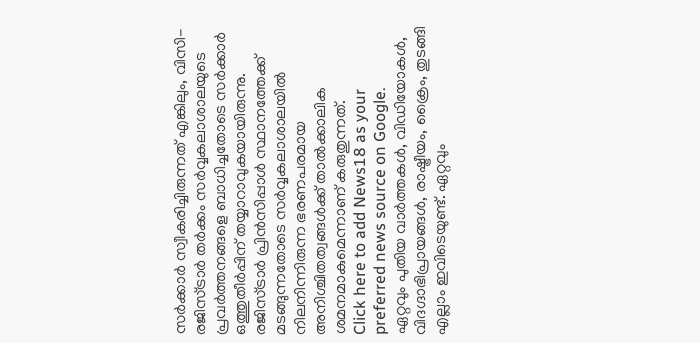സർക്കാർ സ്വീകരിച്ചിരുന്നത് എങ്കിലും, വിസി-രജിസ്ട്രാർ തർക്കം സർവ്വകലാശാലയുടെ പ്രവർത്തനങ്ങളെ ബാധിച്ചതോടെ സർക്കാർ ഒത്തുതീർപ്പിന് തയ്യാറാവുകയായിരുന്നു. രജിസ്ട്രാർ പ്രിൻസിപ്പാൾ സ്ഥാനത്തേക്ക് മടങ്ങുന്നതോടെ സർവ്വകലാശാലയിൽ നിലനിന്നിരുന്ന ഭരണപരമായ അനിശ്ചിതത്വങ്ങൾക്ക് താൽക്കാലിക ശമനമാകുമെന്നാണ് കരുതുന്നത്.
Click here to add News18 as your preferred news source on Google.
ഏറ്റവും പുതിയ വാർത്തകൾ, വിഡിയോകൾ, വിദഗ്ദാഭിപ്രായങ്ങൾ, രാഷ്ട്രീയം, ക്രൈം, തുടങ്ങി എല്ലാം ഇവിടെയുണ്ട്. ഏറ്റവും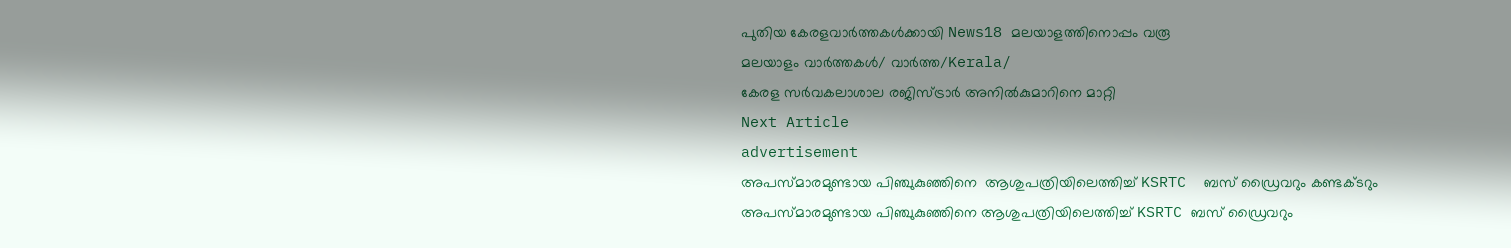പുതിയ കേരളവാർത്തകൾക്കായി News18 മലയാളത്തിനൊപ്പം വരൂ
മലയാളം വാർത്തകൾ/ വാർത്ത/Kerala/
കേരള സർവകലാശാല രജിസ്ട്രാർ അനിൽകുമാറിനെ മാറ്റി
Next Article
advertisement
അപസ്മാരമുണ്ടായ പിഞ്ചുകുഞ്ഞിനെ  ആശുപത്രിയിലെത്തിച്ച് KSRTC  ബസ് ഡ്രൈവറും കണ്ടക്ടറും
അപസ്മാരമുണ്ടായ പിഞ്ചുകുഞ്ഞിനെ ആശുപത്രിയിലെത്തിച്ച് KSRTC ബസ് ഡ്രൈവറും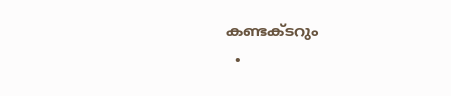കണ്ടക്ടറും
  •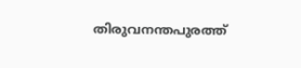തിരുവനന്തപുരത്ത്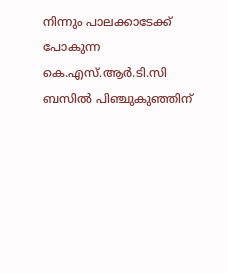നിന്നും പാലക്കാടേക്ക് പോകുന്ന കെ.എസ്.ആർ.ടി.സി ബസിൽ പിഞ്ചുകുഞ്ഞിന്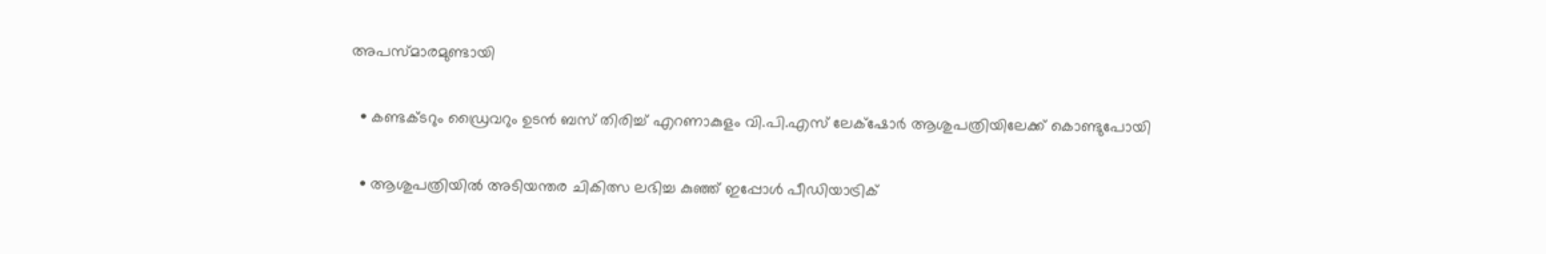അപസ്മാരമുണ്ടായി

  • കണ്ടക്ടറും ഡ്രൈവറും ഉടൻ ബസ് തിരിച്ച് എറണാകുളം വി.പി.എസ് ലേക്‌ഷോർ ആശുപത്രിയിലേക്ക് കൊണ്ടുപോയി

  • ആശുപത്രിയിൽ അടിയന്തര ചികിത്സ ലഭിച്ച കുഞ്ഞ് ഇപ്പോൾ പീഡിയാട്രിക്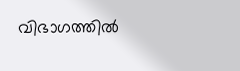വിഭാഗത്തിൽ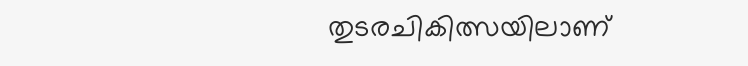തുടരചികിത്സയിലാണ്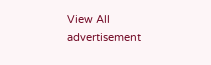View All
advertisement